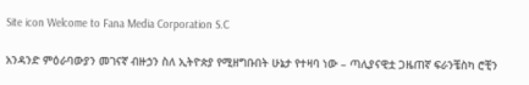Site icon Welcome to Fana Media Corporation S.C

አንዳንድ ምዕራባውያን መገናኛ ብዙኃን ስለ ኢትዮጵያ የሚዘግቡበት ሁኔታ የተዛባ ነው – ጣሊያናዊቷ ጋዜጠኛ ፍራንቼስካ ሮቺን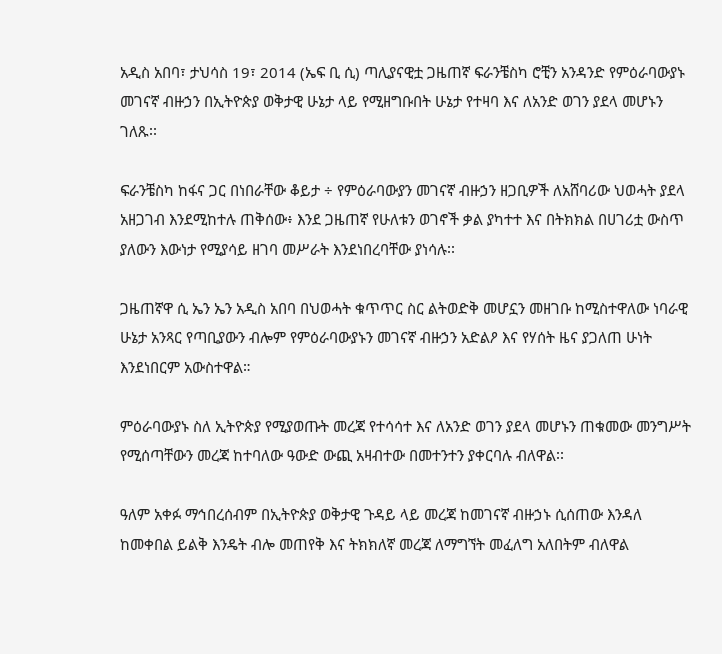አዲስ አበባ፣ ታህሳስ 19፣ 2014 (ኤፍ ቢ ሲ) ጣሊያናዊቷ ጋዜጠኛ ፍራንቼስካ ሮቺን አንዳንድ የምዕራባውያኑ መገናኛ ብዙኃን በኢትዮጵያ ወቅታዊ ሁኔታ ላይ የሚዘግቡበት ሁኔታ የተዛባ እና ለአንድ ወገን ያደላ መሆኑን ገለጹ፡፡

ፍራንቼስካ ከፋና ጋር በነበራቸው ቆይታ ÷ የምዕራባውያን መገናኛ ብዙኃን ዘጋቢዎች ለአሸባሪው ህወሓት ያደላ አዘጋገብ እንደሚከተሉ ጠቅሰው፥ እንደ ጋዜጠኛ የሁለቱን ወገኖች ቃል ያካተተ እና በትክክል በሀገሪቷ ውስጥ ያለውን እውነታ የሚያሳይ ዘገባ መሥራት እንደነበረባቸው ያነሳሉ፡፡

ጋዜጠኛዋ ሲ ኤን ኤን አዲስ አበባ በህወሓት ቁጥጥር ስር ልትወድቅ መሆኗን መዘገቡ ከሚስተዋለው ነባራዊ ሁኔታ አንጻር የጣቢያውን ብሎም የምዕራባውያኑን መገናኛ ብዙኃን አድልዖ እና የሃሰት ዜና ያጋለጠ ሁነት እንደነበርም አውስተዋል።

ምዕራባውያኑ ስለ ኢትዮጵያ የሚያወጡት መረጃ የተሳሳተ እና ለአንድ ወገን ያደላ መሆኑን ጠቁመው መንግሥት የሚሰጣቸውን መረጃ ከተባለው ዓውድ ውጪ አዛብተው በመተንተን ያቀርባሉ ብለዋል፡፡

ዓለም አቀፉ ማኅበረሰብም በኢትዮጵያ ወቅታዊ ጉዳይ ላይ መረጃ ከመገናኛ ብዙኃኑ ሲሰጠው እንዳለ ከመቀበል ይልቅ እንዴት ብሎ መጠየቅ እና ትክክለኛ መረጃ ለማግኘት መፈለግ አለበትም ብለዋል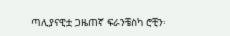ጣሊያናዊቷ ጋዜጠኛ ፍራንቼስካ ሮቺን፡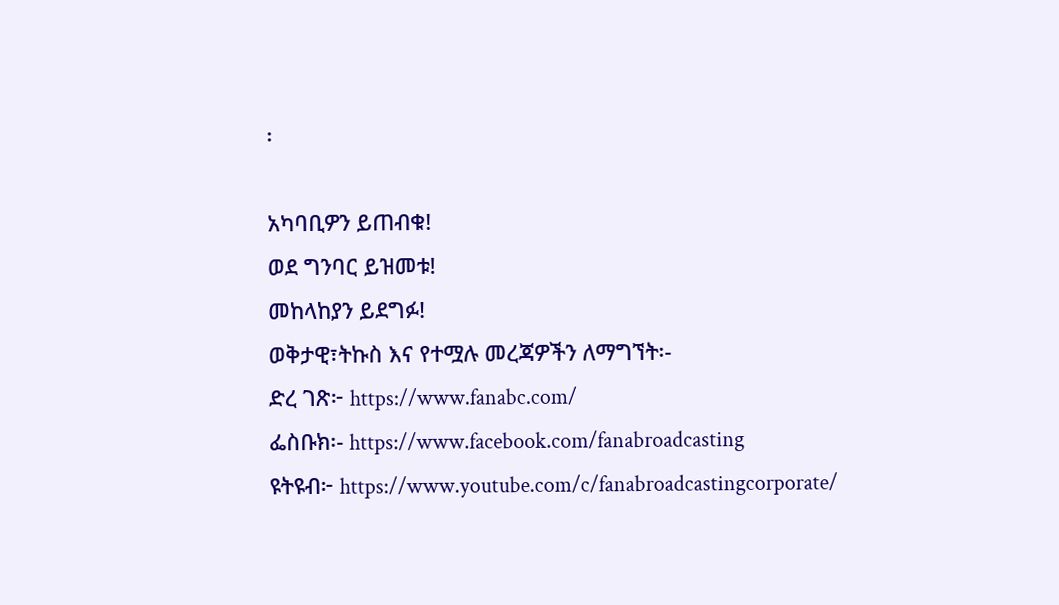፡

አካባቢዎን ይጠብቁ!
ወደ ግንባር ይዝመቱ!
መከላከያን ይደግፉ!
ወቅታዊ፣ትኩስ እና የተሟሉ መረጃዎችን ለማግኘት፡-
ድረ ገጽ፦ https://www.fanabc.com/
ፌስቡክ፡- https://www.facebook.com/fanabroadcasting
ዩትዩብ፦ https://www.youtube.com/c/fanabroadcastingcorporate/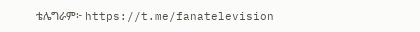ቴሌግራም፦ https://t.me/fanatelevision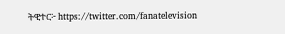ትዊተር፦ https://twitter.com/fanatelevision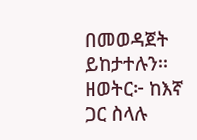በመወዳጀት ይከታተሉን፡፡
ዘወትር፦ ከእኛ ጋር ስላሉ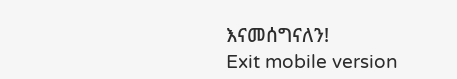እናመሰግናለን!
Exit mobile version